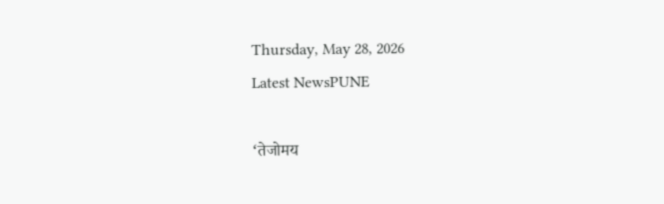Thursday, May 28, 2026
Latest NewsPUNE

‘तेजोमय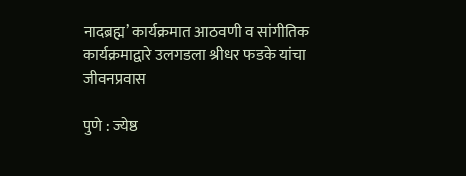नादब्रह्म’ कार्यक्रमात आठवणी व सांगीतिक कार्यक्रमाद्वारे उलगडला श्रीधर फडके यांचा जीवनप्रवास

पुणे : ज्येष्ठ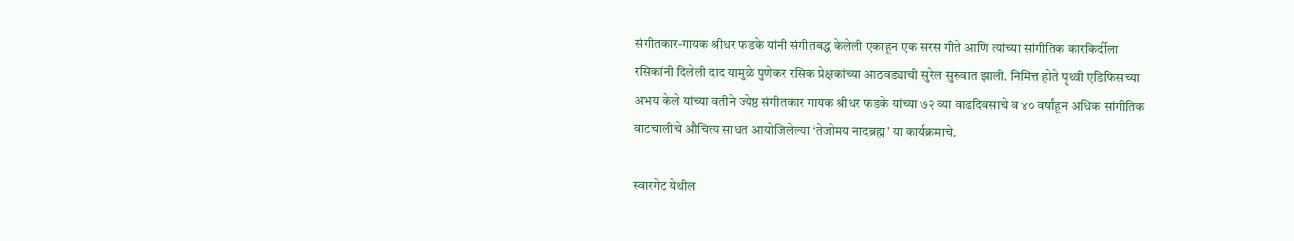संगीतकार-गायक श्रीधर फडके यांनी संगीतबद्ध केलेली एकाहून एक सरस गीते आणि त्यांच्या सांगीतिक कारकिर्दीला रसिकांनी दिलेली दाद यामुळे पुणेकर रसिक प्रेक्षकांच्या आठवड्याची सुरेल सुरुवात झाली. निमित्त होते पृथ्वी एडिफिसच्या अभय केले यांच्या वतीने ज्येष्ठ संगीतकार गायक श्रीधर फडके यांच्या ७२ व्या वाढदिवसाचे व ४० वर्षांहून अधिक सांगीतिक वाटचालीचे औचित्य साधत आयोजिलेल्या ‘तेजोमय नादब्रह्म’ या कार्यक्रमाचे.

स्वारगेट येथील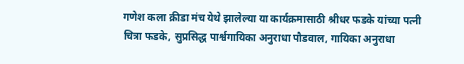गणेश कला क्रीडा मंच येथे झालेल्या या कार्यक्रमासाठी श्रीधर फडके यांच्या पत्नी चित्रा फडके, सुप्रसिद्ध पार्श्वगायिका अनुराधा पौडवाल, गायिका अनुराधा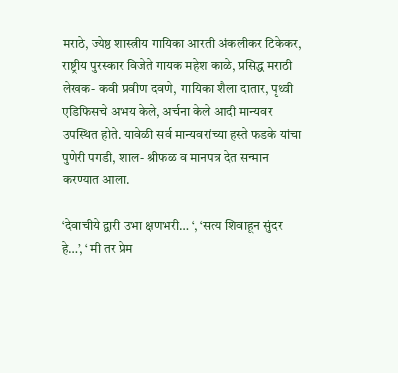मराठे, ज्येष्ठ शास्त्रीय गायिका आरती अंकलीकर टिकेकर, राष्ट्रीय पुरस्कार विजेते गायक महेश काळे, प्रसिद्ध मराठी लेखक- कवी प्रवीण दवणे,  गायिका शैला दातार, पृथ्वी एडिफिसचे अभय केले, अर्चना केले आदी मान्यवर उपस्थित होते. यावेळी सर्व मान्यवरांच्या हस्ते फडके यांचा पुणेरी पगडी, शाल- श्रीफळ व मानपत्र देत सन्मान करण्यात आला.

‘देवाचीये द्वारी उभा क्षणभरी… ‘, ‘सत्य शिवाहून सुंदर हे…’, ‘ मी तर प्रेम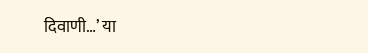दिवाणी…’ या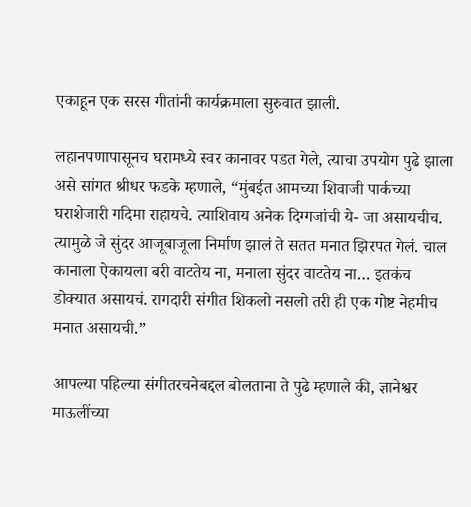एकाहून एक सरस गीतांनी कार्यक्रमाला सुरुवात झाली.

लहानपणापासूनच घरामध्ये स्वर कानावर पडत गेले, त्याचा उपयोग पुढे झाला असे सांगत श्रीधर फडके म्हणाले, “मुंबईत आमच्या शिवाजी पार्कच्या घराशेजारी गदिमा राहायचे. त्याशिवाय अनेक दिग्गजांची ये- जा असायचीच. त्यामुळे जे सुंदर आजूबाजूला निर्माण झालं ते सतत मनात झिरपत गेलं. चाल कानाला ऐकायला बरी वाटतेय ना, मनाला सुंदर वाटतेय ना… इतकंच डोक्यात असायचं. रागदारी संगीत शिकलो नसलो तरी ही एक गोष्ट नेहमीच मनात असायची.”

आपल्या पहिल्या संगीतरचनेबद्दल बोलताना ते पुढे म्हणाले की, ज्ञानेश्वर माऊलींच्या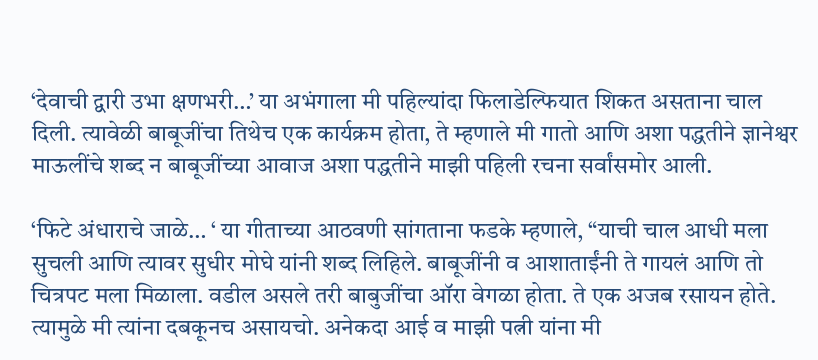‘देवाची द्वारी उभा क्षणभरी…’ या अभंगाला मी पहिल्यांदा फिलाडेल्फियात शिकत असताना चाल दिली. त्यावेळी बाबूजींचा तिथेच एक कार्यक्रम होता, ते म्हणाले मी गातो आणि अशा पद्धतीने ज्ञानेश्वर माऊलींचे शब्द न बाबूजींच्या आवाज अशा पद्धतीने माझी पहिली रचना सर्वांसमोर आली.

‘फिटे अंधाराचे जाळे… ‘ या गीताच्या आठवणी सांगताना फडके म्हणाले, “याची चाल आधी मला सुचली आणि त्यावर सुधीर मोघे यांनी शब्द लिहिले. बाबूजींनी व आशाताईंनी ते गायलं आणि तो चित्रपट मला मिळाला. वडील असले तरी बाबुजींचा ऑरा वेगळा होता. ते एक अजब रसायन होते. त्यामुळे मी त्यांना दबकूनच असायचो. अनेकदा आई व माझी पत्नी यांना मी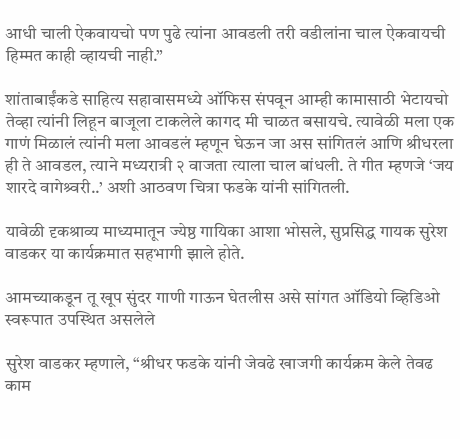आधी चाली ऐकवायचो पण पुढे त्यांना आवडली तरी वडीलांना चाल ऐकवायची हिम्मत काही व्हायची नाही.”

शांताबाईंकडे साहित्य सहावासमध्ये ऑफिस संपवून आम्ही कामासाठी भेटायचो तेव्हा त्यांनी लिहून बाजूला टाकलेले कागद मी चाळत बसायचे. त्यावेळी मला एक गाणं मिळालं त्यांनी मला आवडलं म्हणून घेऊन जा अस सांगितलं आणि श्रीधरला ही ते आवडल, त्याने मध्यरात्री २ वाजता त्याला चाल बांधली. ते गीत म्हणजे ‘जय शारदे वागेश्र्वरी..’ अशी आठवण चित्रा फडके यांनी सांगितली.

यावेळी दृकश्राव्य माध्यमातून ज्येष्ठ गायिका आशा भोसले, सुप्रसिद्ध गायक सुरेश वाडकर या कार्यक्रमात सहभागी झाले होते.

आमच्याकडून तू खूप सुंदर गाणी गाऊन घेतलीस असे सांगत ऑडियो व्हिडिओ स्वरूपात उपस्थित असलेले

सुरेश वाडकर म्हणाले, “श्रीधर फडके यांनी जेवढे खाजगी कार्यक्रम केले तेवढ काम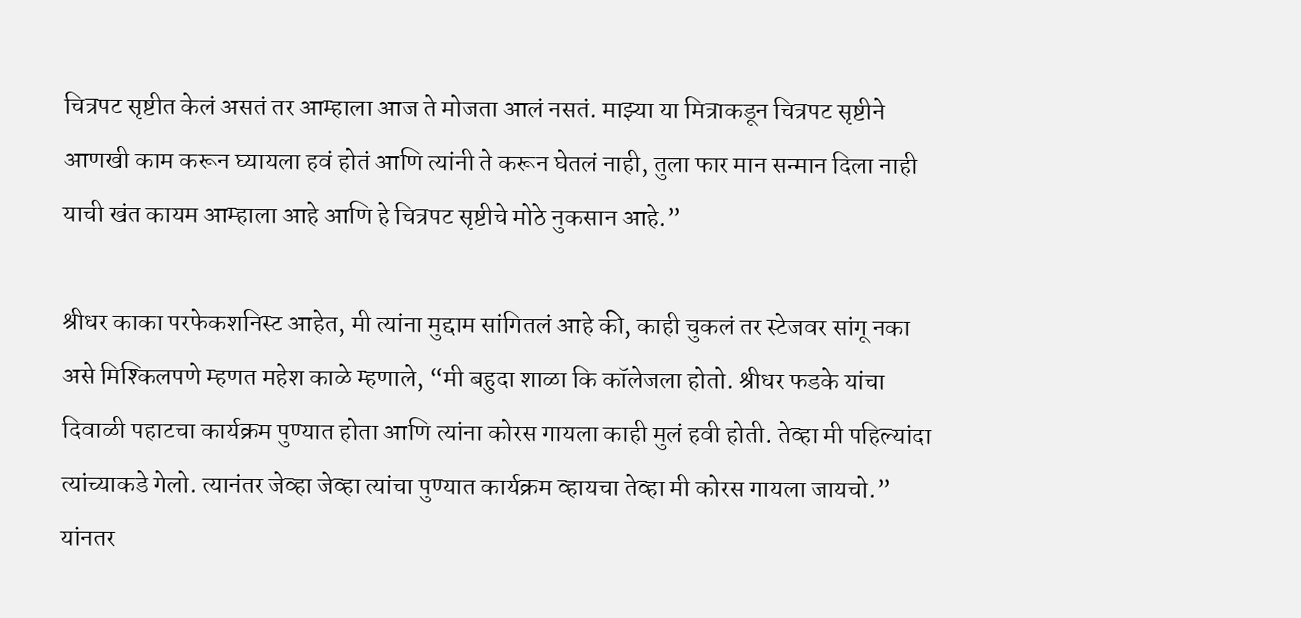चित्रपट सृष्टीत केलं असतं तर आम्हाला आज ते मोजता आलं नसतं. माझ्या या मित्राकडून चित्रपट सृष्टीने आणखी काम करून घ्यायला हवं होतं आणि त्यांनी ते करून घेतलं नाही, तुला फार मान सन्मान दिला नाही याची खंत कायम आम्हाला आहे आणि हे चित्रपट सृष्टीचे मोठे नुकसान आहे.”

श्रीधर काका परफेकशनिस्ट आहेत, मी त्यांना मुद्दाम सांगितलं आहे की, काही चुकलं तर स्टेजवर सांगू नका असे मिश्किलपणे म्हणत महेश काळे म्हणाले, “मी बहुदा शाळा कि कॉलेजला होतो. श्रीधर फडके यांचा दिवाळी पहाटचा कार्यक्रम पुण्यात होता आणि त्यांना कोरस गायला काही मुलं हवी होती. तेव्हा मी पहिल्यांदा त्यांच्याकडे गेलो. त्यानंतर जेव्हा जेव्हा त्यांचा पुण्यात कार्यक्रम व्हायचा तेव्हा मी कोरस गायला जायचो.” यांनतर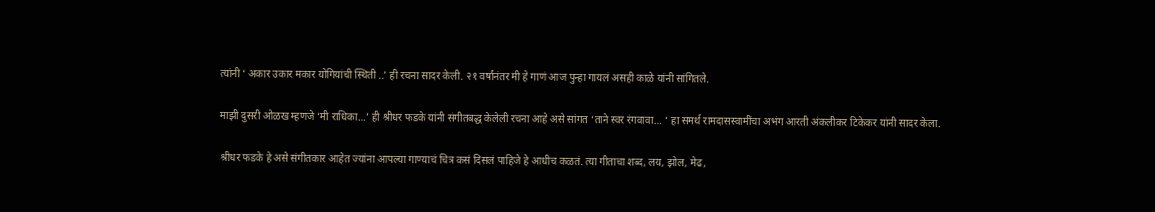त्यांनी ‘ अकार उकार मकार योगियांची स्थिती ..’ ही रचना सादर केली. २१ वर्षांनंतर मी हे गाणं आज पुन्हा गायलं असही काळे यांनी सांगितले.

माझी दुसरी ओळख म्हणजे ‘मी राधिका…’ ही श्रीधर फडके यांनी संगीतबद्ध केलेली रचना आहे असे सांगत ‘ताने स्वर रंगवावा… ‘ हा समर्थ रामदासस्वामींचा अभंग आरती अंकलीकर टिकेकर यांनी सादर केला.

श्रीधर फडके हे असे संगीतकार आहेत ज्यांना आपल्या गाण्याचं चित्र कसं दिसलं पाहिजे हे आधीच कळतं. त्या गीताचा शब्द, लय, झोल, मेढ,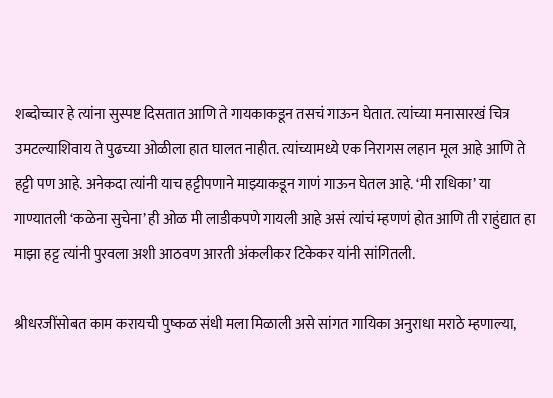शब्दोच्चार हे त्यांना सुस्पष्ट दिसतात आणि ते गायकाकडून तसचं गाऊन घेतात. त्यांच्या मनासारखं चित्र उमटल्याशिवाय ते पुढच्या ओळीला हात घालत नाहीत. त्यांच्यामध्ये एक निरागस लहान मूल आहे आणि ते हट्टी पण आहे. अनेकदा त्यांनी याच हट्टीपणाने माझ्याकडून गाणं गाऊन घेतल आहे. ‘मी राधिका’ या गाण्यातली ‘कळेना सुचेना’ ही ओळ मी लाडीकपणे गायली आहे असं त्यांचं म्हणणं होत आणि ती राहुंद्यात हा माझा हट्ट त्यांनी पुरवला अशी आठवण आरती अंकलीकर टिकेकर यांनी सांगितली.

श्रीधरजींसोबत काम करायची पुष्कळ संधी मला मिळाली असे सांगत गायिका अनुराधा मराठे म्हणाल्या,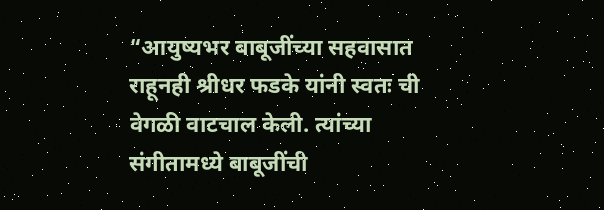“आयुष्यभर बाबूजींच्या सहवासात राहूनही श्रीधर फडके यांनी स्वतः ची वेगळी वाटचाल केली. त्यांच्या संगीतामध्ये बाबूजींची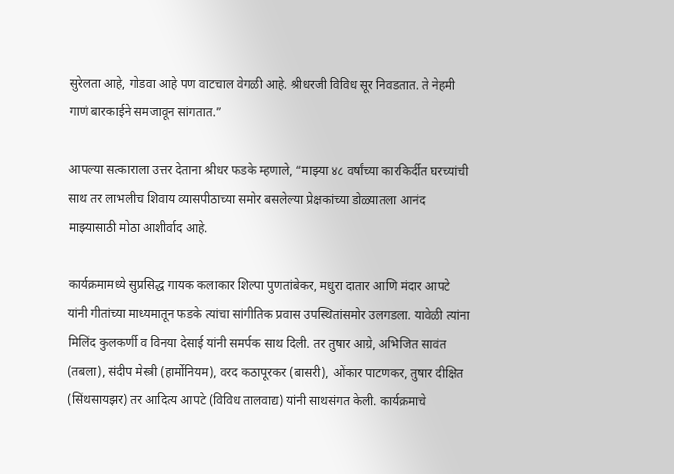सुरेलता आहे, गोडवा आहे पण वाटचाल वेगळी आहे. श्रीधरजी विविध सूर निवडतात. ते नेहमी गाणं बारकाईने समजावून सांगतात.”

आपल्या सत्काराला उत्तर देताना श्रीधर फडके म्हणाले, “माझ्या ४८ वर्षांच्या कारकिर्दीत घरच्यांची साथ तर लाभलीच शिवाय व्यासपीठाच्या समोर बसलेल्या प्रेक्षकांच्या डोळ्यातला आनंद माझ्यासाठी मोठा आशीर्वाद आहे.

कार्यक्रमामध्ये सुप्रसिद्ध गायक कलाकार शिल्पा पुणतांबेकर, मधुरा दातार आणि मंदार आपटे यांनी गीतांच्या माध्यमातून फडके त्यांचा सांगीतिक प्रवास उपस्थितांसमोर उलगडला. यावेळी त्यांना मिलिंद कुलकर्णी व विनया देसाई यांनी समर्पक साथ दिली. तर तुषार आग्रे, अभिजित सावंत (तबला), संदीप मेस्त्री (हार्मोनियम), वरद कठापूरकर (बासरी), ओंकार पाटणकर, तुषार दीक्षित (सिंथसायझर) तर आदित्य आपटे (विविध तालवाद्य) यांनी साथसंगत केली. कार्यक्रमाचे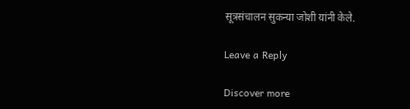सूत्रसंचालन सुकन्या जोशी यांनी केले.

Leave a Reply

Discover more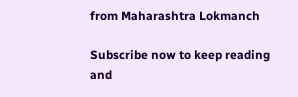from Maharashtra Lokmanch

Subscribe now to keep reading and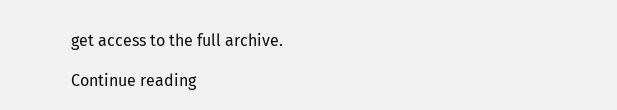get access to the full archive.

Continue reading